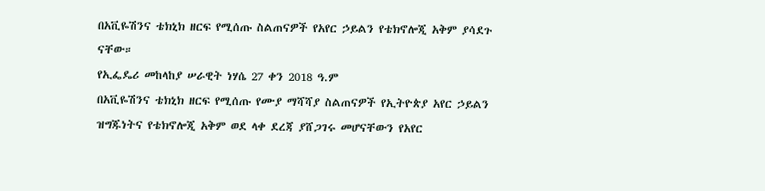በአቪዬሽንና ቴክኒክ ዘርፍ የሚሰጡ ስልጠናዎች የአየር ኃይልን የቴክኖሎጂ አቅም ያሳደጉ ናቸው።
የኢፌዴሪ መከላከያ ሠራዊት ነሃሴ 27 ቀን 2018 ዓ.ም
በአቪዬሽንና ቴክኒክ ዘርፍ የሚሰጡ የሙያ ማሻሻያ ስልጠናዎች የኢትዮጵያ አየር ኃይልን ዝግጁነትና የቴክኖሎጂ አቅም ወደ ላቀ ደረጃ ያሸጋገሩ መሆናቸውን የአየር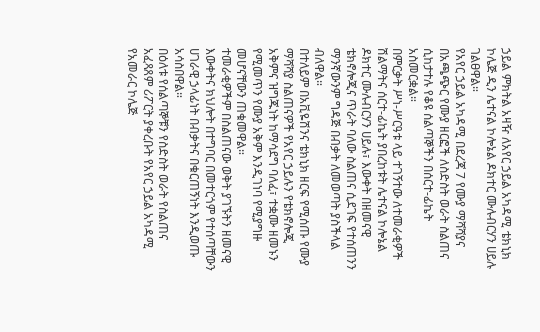ኃይል ምክትል አዛዥ ለአየር ኃይል አካዳሚ ቴክኒክ ኮሌጅ ዲን ሌተናል ኮሎኔል ዶክተር ሙሉብርሃን ሀይሉ ገልፀዋል።
የአየር ኃይል አካዳሚ በደረጃ 7 የሙያ ማሻሻያና በአጫጭር የሙያ ዘርፎች ለስድስት ወራት ስልጠና ሲከታተሉ የቆዩ ሰልጣኞችን በሰርተ-ፊኬት አስመርቋል።
በምርቃት ሥነ-ሥርዓቱ ላይ ተገኝተው ለተመራቂዎች ሽልማትና ሰርተ-ፊኬት ያበረከቱት ሌተናል ኮሎኔል ዶክተር ሙሉብርሃን ሀይሉ፣ እውቀት በዘመናዊ ቴክኖሎጂና ጥራት ባለው ስልጠና ሲደገፍ የተሰጠንን ማንኛውንም ግዳጅ በብቃት ለመወጣት ያስችላል ብለዋል።
በተለይም በአቪዬሽንና ቴክኒክ ዘርፍ የሚሰጡ የሙያ ማሻሻያ ስልጠናዎች የአየር ኃይሉን የቴክኖሎጂ አቅምና ዝግጁነት ከማሳደግ ባለፈ፣ ተቋሙ ዘመኑን የሚመጥን የሙያ አቅም እንዲገነባ የሚያግዙ መሆናቸውን ጠቁመዋል።
ተመራቂዎችም በስልጠናው ወቅት ያገኙትን ዘመናዊ እውቀትና ክህሎት በተግባር በመተርጎም የተሰጣቸውን ሀገራዊ ኃላፊነት በብቃትና በቁርጠኝነት እንዲወጡ አሳስበዋል።
በዕለቱ የሰልጣኞቹን የስድስት ወራት የስልጠና አፈጻጸም ሪፖርት ያቀረቡት የአየር ኃይል አካዳሚ የአመራር ኮሌጅ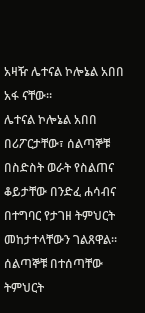አዛዥ ሌተናል ኮሎኔል አበበ አፋ ናቸው።
ሌተናል ኮሎኔል አበበ በሪፖርታቸው፣ ሰልጣኞቹ በስድስት ወራት የስልጠና ቆይታቸው በንድፈ ሐሳብና በተግባር የታገዘ ትምህርት መከታተላቸውን ገልጸዋል።
ሰልጣኞቹ በተሰጣቸው ትምህርት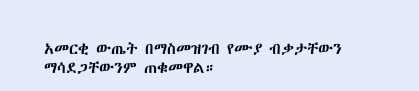አመርቂ ውጤት በማስመዝገብ የሙያ ብቃታቸውን ማሳደጋቸውንም ጠቁመዋል።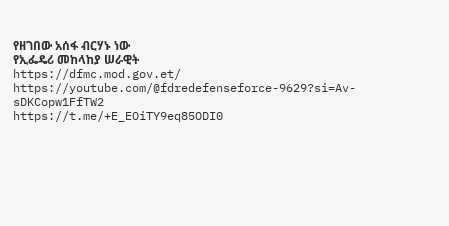የዘገበው አሰፋ ብርሃኑ ነው
የኢፌዴሪ መከላከያ ሠራዊት
https://dfmc.mod.gov.et/
https://youtube.com/@fdredefenseforce-9629?si=Av-sDKCopw1FfTW2
https://t.me/+E_EOiTY9eq85ODI0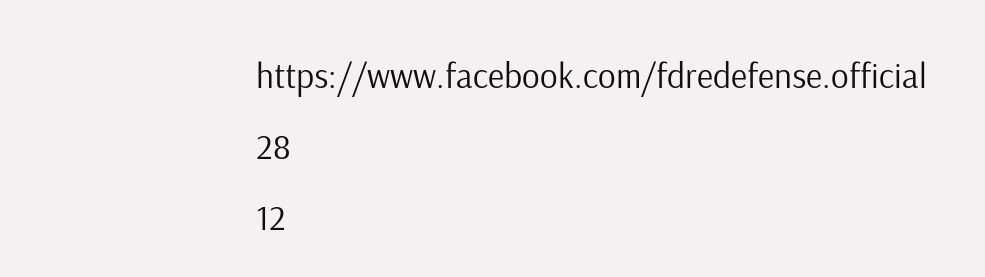https://www.facebook.com/fdredefense.official
28
12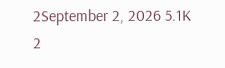2September 2, 2026 5.1K 2